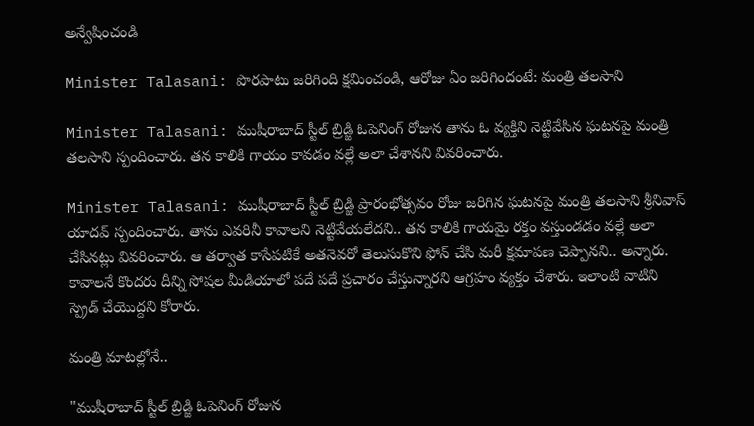అన్వేషించండి

Minister Talasani: పొరపాటు జరిగింది క్షమించండి, ఆరోజు ఏం జరిగిందంటే: మంత్రి తలసాని

Minister Talasani: ముషీరాబాద్ స్టీల్ బ్రిడ్జి ఓపెనింగ్ రోజున తాను ఓ వ్యక్తిని నెట్టివేసిన ఘటనపై మంత్రి తలసాని స్పందించారు. తన కాలికి గాయం కావడం వల్లే అలా చేశానని వివరించారు.

Minister Talasani: ముషీరాబాద్ స్టీల్ బ్రిడ్జి ప్రారంభోత్సవం రోజు జరిగిన ఘటనపై మంత్రి తలసాని శ్రీనివాస్ యాదవ్ స్పందించారు. తాను ఎవరినీ కావాలని నెట్టివేయలేదని.. తన కాలికి గాయమై రక్తం వస్తుండడం వల్లే అలా చేసినట్లు వివరించారు. ఆ తర్వాత కాసేపటికే అతనెవరో తెలుసుకొని ఫోన్ చేసి మరీ క్షమాపణ చెప్పానని.. అన్నారు. కావాలనే కొందరు దీన్ని సోషల మీడియాలో పదే పదే ప్రచారం చేస్తున్నారని ఆగ్రహం వ్యక్తం చేశారు. ఇలాంటి వాటిని స్ప్రెడ్ చేయొద్దని కోరారు.

మంత్రి మాటల్లోనే..

"ముషీరాబాద్ స్టీల్ బ్రిడ్జి ఓపెనింగ్ రోజున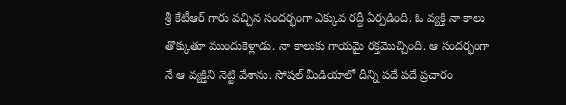శ్రీ కేటీఆర్ గారు వచ్చిన సందర్భంగా ఎక్కువ రద్దీ ఏర్పడింది. ఓ వ్యక్తి నా కాలు తొక్కుతూ ముందుకెళ్లాడు. నా కాలుకు గాయమై రక్తమొచ్చింది. ఆ సందర్భంగా నే ఆ వ్యక్తిని నెట్టి వేశాను. సోషల్ మీడియాలో దీన్ని పదే పదే ప్రచారం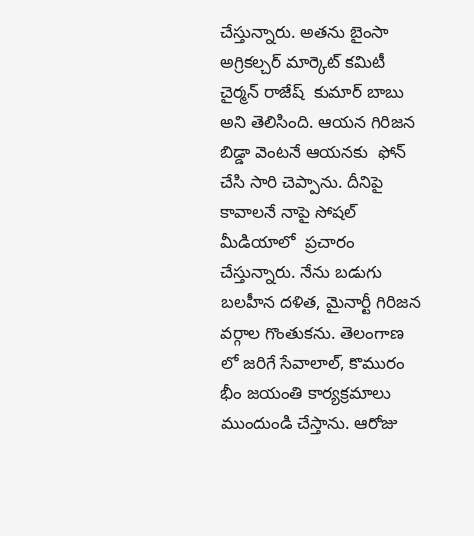చేస్తున్నారు. అతను బైంసా అగ్రికల్చర్ మార్కెట్ కమిటీ చైర్మన్ రాజేష్  కుమార్ బాబు అని తెలిసింది. ఆయన గిరిజన బిడ్డా వెంటనే ఆయనకు  ఫోన్ చేసి సారి చెప్పాను. దీనిపై కావాలనే నాపై సోషల్ మీడియాలో  ప్రచారం చేస్తున్నారు. నేను బడుగు బలహీన దళిత, మైనార్టీ గిరిజన వర్గాల గొంతుకను. తెలంగాణ లో జరిగే సేవాలాల్, కొమురం భీం జయంతి కార్యక్రమాలు ముందుండి చేస్తాను. ఆరోజు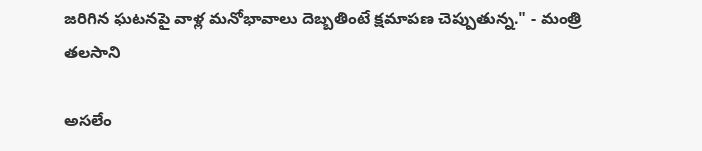జరిగిన ఘటనపై వాళ్ల మనోభావాలు దెబ్బతింటే క్షమాపణ చెప్పుతున్న." - మంత్రి తలసాని

అసలేం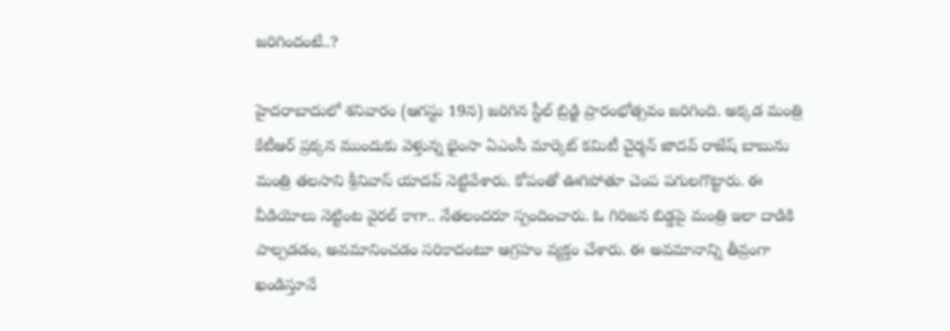జరిగిందంటే..?

హైదరాబాదులో శనివారం (ఆగస్టు 19న) జరిగిన స్టీల్ బ్రిడ్జి ప్రారంభోత్సవం జరిగింది. అక్కడ మంత్రి కేటీఆర్ ప్రక్కన ముందుకు వెళ్తున్న భైంసా ఏఎంసీ మార్కెట్ కమిటీ చైర్మన్ జాదవ్ రాజేష్ బాబును మంత్రి తలసాని శ్రీనివాస్ యాదవ్ నెట్టివేశారు. కోపంతో ఊగిపోతూ చెంప పగులగొట్టారు. ఈ వీడియోలు నెట్టింట వైరల్ కాగా.. నేతలందరూ స్పందించారు. ఓ గిరిజన బిడ్డపై మంత్రి ఇలా దాడికి పాల్పడడం, అవమానించడం సరికాదంటూ ఆగ్రహం వ్యక్తం చేశారు. ఈ అవమానాన్ని తీవ్రంగా ఖండిస్తూనే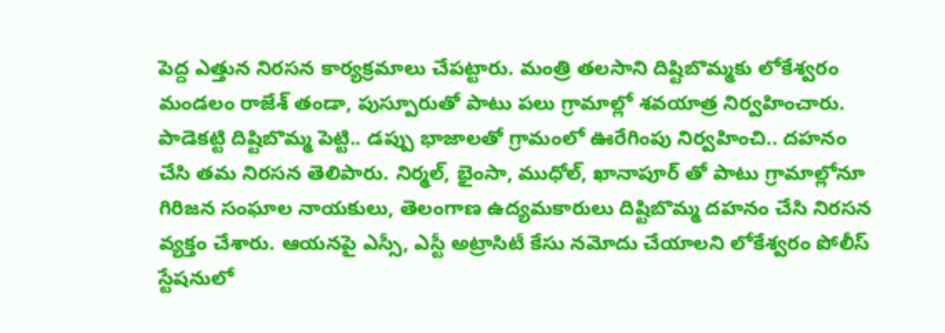పెద్ద ఎత్తున నిరసన కార్యక్రమాలు చేపట్టారు. మంత్రి తలసాని దిష్టిబొమ్మకు లోకేశ్వరం మండలం రాజేశ్ తండా, పుస్పూరుతో పాటు పలు గ్రామాల్లో శవయాత్ర నిర్వహించారు. పాడెకట్టి దిష్టిబొమ్మ పెట్టి.. డప్పు భాజాలతో గ్రామంలో ఊరేగింపు నిర్వహించి.. దహనం చేసి తమ నిరసన తెలిపారు. నిర్మల్, భైంసా, ముధోల్, ఖానాపూర్ తో పాటు గ్రామాల్లోనూ గిరిజన సంఘాల నాయకులు, తెలంగాణ ఉద్యమకారులు దిష్టిబొమ్మ దహనం చేసి నిరసన వ్యక్తం చేశారు. ఆయనపై ఎస్సీ, ఎస్టీ అట్రాసిటీ కేసు నమోదు చేయాలని లోకేశ్వరం పోలీస్ స్టేషనులో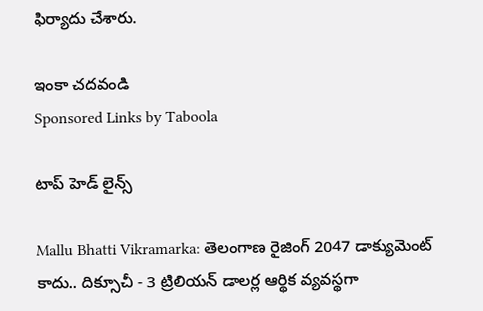ఫిర్యాదు చేశారు.

ఇంకా చదవండి
Sponsored Links by Taboola

టాప్ హెడ్ లైన్స్

Mallu Bhatti Vikramarka: తెలంగాణ రైజింగ్ 2047 డాక్యుమెంట్ కాదు.. దిక్సూచీ - 3 ట్రిలియన్ డాలర్ల ఆర్థిక వ్యవస్థగా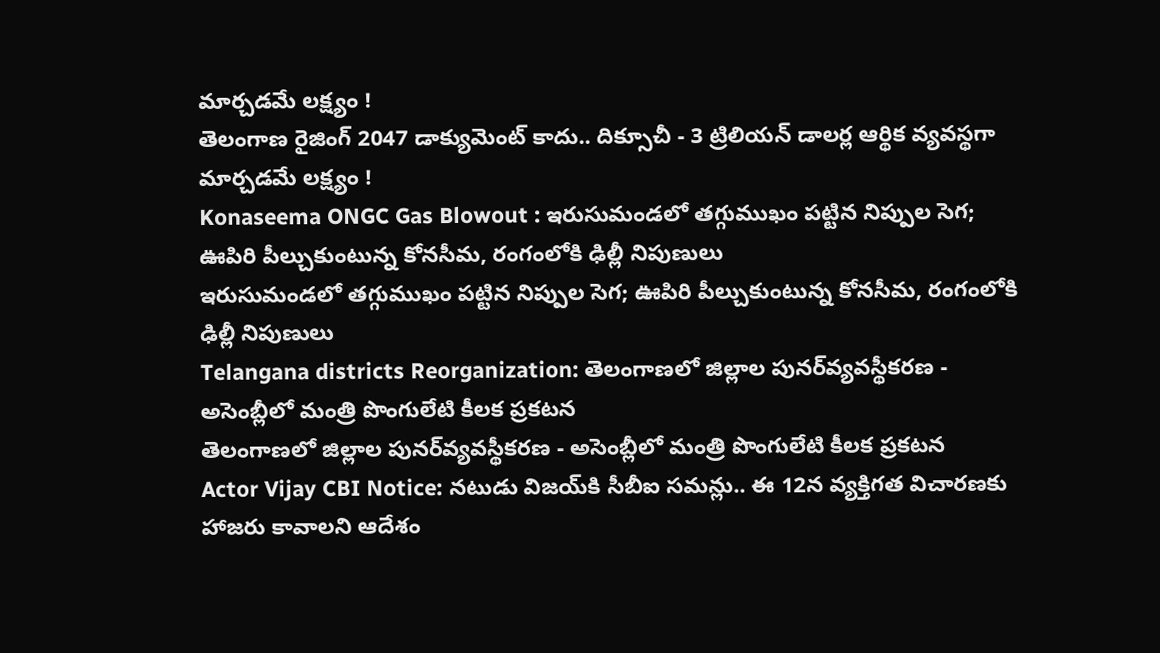మార్చడమే లక్ష్యం !
తెలంగాణ రైజింగ్ 2047 డాక్యుమెంట్ కాదు.. దిక్సూచీ - 3 ట్రిలియన్ డాలర్ల ఆర్థిక వ్యవస్థగా మార్చడమే లక్ష్యం !
Konaseema ONGC Gas Blowout : ఇరుసుమండలో తగ్గుముఖం పట్టిన నిప్పుల సెగ; ఊపిరి పీల్చుకుంటున్న కోనసీమ, రంగంలోకి ఢిల్లీ నిపుణులు
ఇరుసుమండలో తగ్గుముఖం పట్టిన నిప్పుల సెగ; ఊపిరి పీల్చుకుంటున్న కోనసీమ, రంగంలోకి ఢిల్లీ నిపుణులు
Telangana districts Reorganization: తెలంగాణలో జిల్లాల పునర్‌వ్యవస్థీకరణ - అసెంబ్లీలో మంత్రి పొంగులేటి కీలక ప్రకటన
తెలంగాణలో జిల్లాల పునర్‌వ్యవస్థీకరణ - అసెంబ్లీలో మంత్రి పొంగులేటి కీలక ప్రకటన
Actor Vijay CBI Notice: నటుడు విజయ్‌కి సీబీఐ సమన్లు.. ఈ 12న వ్యక్తిగత విచారణకు హాజరు కావాలని ఆదేశం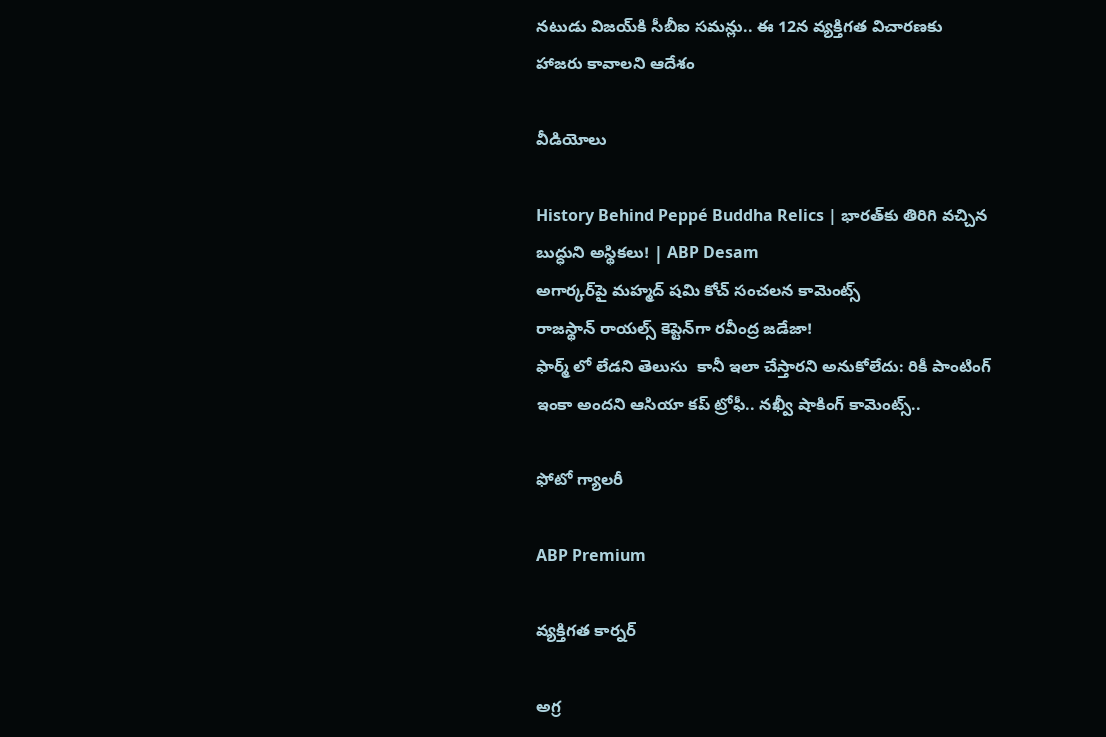నటుడు విజయ్‌కి సీబీఐ సమన్లు.. ఈ 12న వ్యక్తిగత విచారణకు హాజరు కావాలని ఆదేశం

వీడియోలు

History Behind Peppé Buddha Relics | భారత్‌కు తిరిగి వచ్చిన బుద్ధుని అస్థికలు! | ABP Desam
అగార్కర్‌పై మహ్మద్ షమి కోచ్ సంచలన కామెంట్స్
రాజస్థాన్ రాయల్స్ కెప్టెన్‌గా రవీంద్ర జడేజా!
ఫార్మ్ లో లేడని తెలుసు  కానీ ఇలా చేస్తారని అనుకోలేదు: రికీ పాంటింగ్
ఇంకా అందని ఆసియా కప్ ట్రోఫీ.. నఖ్వీ షాకింగ్ కామెంట్స్..

ఫోటో గ్యాలరీ

ABP Premium

వ్యక్తిగత కార్నర్

అగ్ర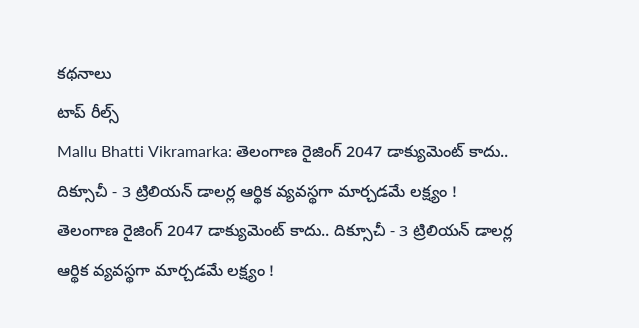కథనాలు
టాప్ రీల్స్
Mallu Bhatti Vikramarka: తెలంగాణ రైజింగ్ 2047 డాక్యుమెంట్ కాదు.. దిక్సూచీ - 3 ట్రిలియన్ డాలర్ల ఆర్థిక వ్యవస్థగా మార్చడమే లక్ష్యం !
తెలంగాణ రైజింగ్ 2047 డాక్యుమెంట్ కాదు.. దిక్సూచీ - 3 ట్రిలియన్ డాలర్ల ఆర్థిక వ్యవస్థగా మార్చడమే లక్ష్యం !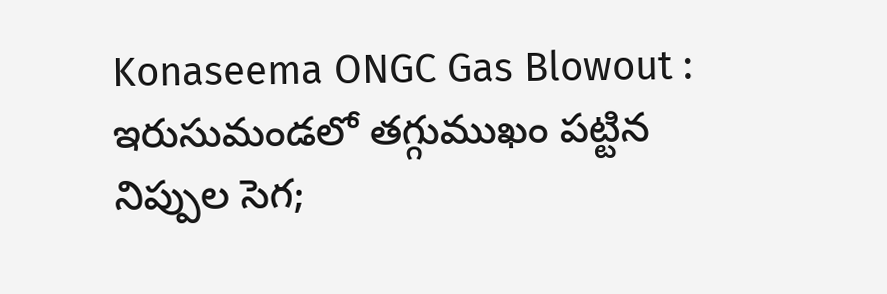Konaseema ONGC Gas Blowout : ఇరుసుమండలో తగ్గుముఖం పట్టిన నిప్పుల సెగ;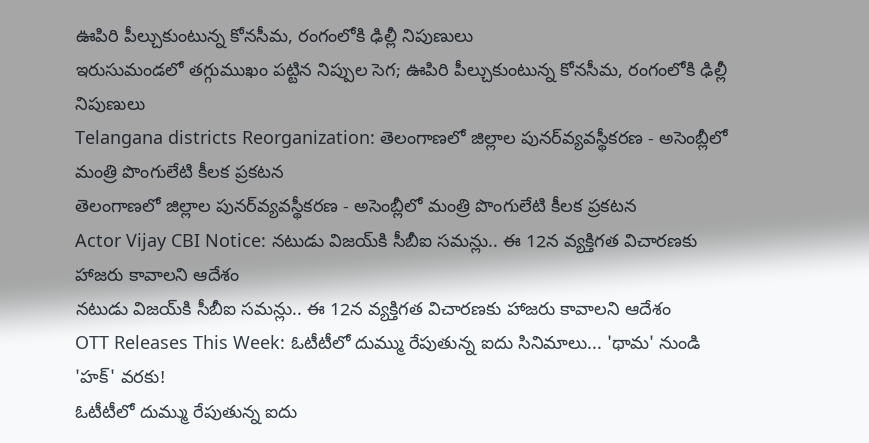ఊపిరి పీల్చుకుంటున్న కోనసీమ, రంగంలోకి ఢిల్లీ నిపుణులు
ఇరుసుమండలో తగ్గుముఖం పట్టిన నిప్పుల సెగ; ఊపిరి పీల్చుకుంటున్న కోనసీమ, రంగంలోకి ఢిల్లీ నిపుణులు
Telangana districts Reorganization: తెలంగాణలో జిల్లాల పునర్‌వ్యవస్థీకరణ - అసెంబ్లీలో మంత్రి పొంగులేటి కీలక ప్రకటన
తెలంగాణలో జిల్లాల పునర్‌వ్యవస్థీకరణ - అసెంబ్లీలో మంత్రి పొంగులేటి కీలక ప్రకటన
Actor Vijay CBI Notice: నటుడు విజయ్‌కి సీబీఐ సమన్లు.. ఈ 12న వ్యక్తిగత విచారణకు హాజరు కావాలని ఆదేశం
నటుడు విజయ్‌కి సీబీఐ సమన్లు.. ఈ 12న వ్యక్తిగత విచారణకు హాజరు కావాలని ఆదేశం
OTT Releases This Week: ఓటీటీలో దుమ్ము రేపుతున్న ఐదు సినిమాలు... 'థామ' నుండి 'హక్' వరకు!
ఓటీటీలో దుమ్ము రేపుతున్న ఐదు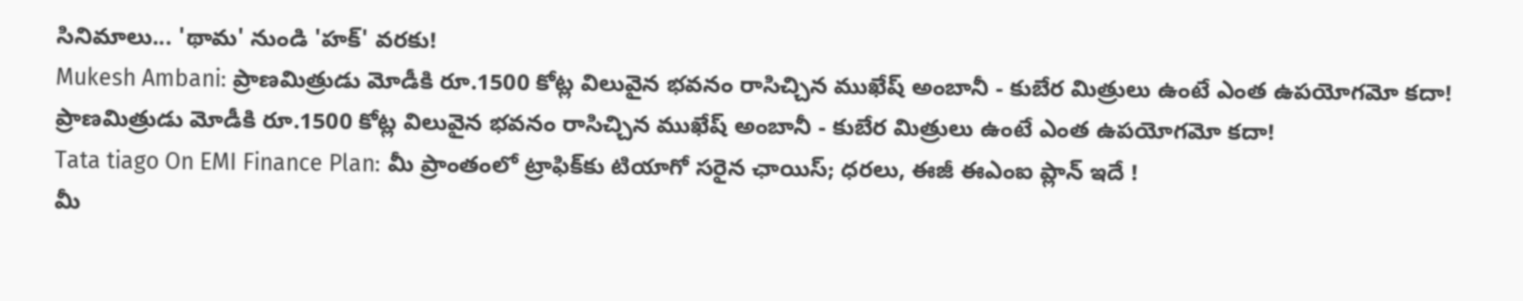సినిమాలు... 'థామ' నుండి 'హక్' వరకు!
Mukesh Ambani: ప్రాణమిత్రుడు మోడీకి రూ.1500 కోట్ల విలువైన భవనం రాసిచ్చిన ముఖేష్ అంబానీ - కుబేర మిత్రులు ఉంటే ఎంత ఉపయోగమో కదా!
ప్రాణమిత్రుడు మోడీకి రూ.1500 కోట్ల విలువైన భవనం రాసిచ్చిన ముఖేష్ అంబానీ - కుబేర మిత్రులు ఉంటే ఎంత ఉపయోగమో కదా!
Tata tiago On EMI Finance Plan: మీ ప్రాంతంలో ట్రాఫిక్‌కు టియాగో సరైన ఛాయిస్‌; ధరలు, ఈజీ ఈఎంఐ ప్లాన్‌ ఇదే !
మీ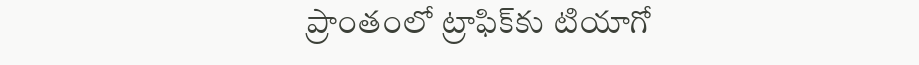ప్రాంతంలో ట్రాఫిక్‌కు టియాగో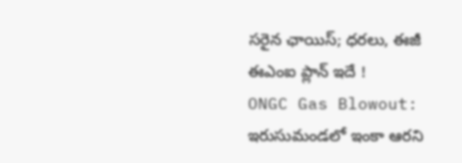సరైన ఛాయిస్‌; ధరలు, ఈజీ ఈఎంఐ ప్లాన్‌ ఇదే !
ONGC Gas Blowout: ఇరుసుమండలో ఇంకా ఆరని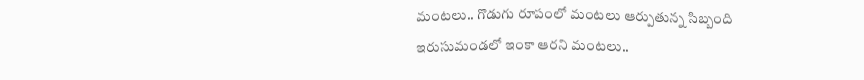మంటలు.. గొడుగు రూపంలో మంటలు ఆర్పుతున్న సిబ్బంది
ఇరుసుమండలో ఇంకా ఆరని మంటలు..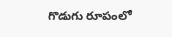గొడుగు రూపంలో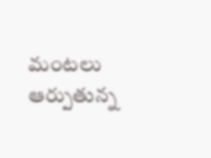మంటలు ఆర్పుతున్న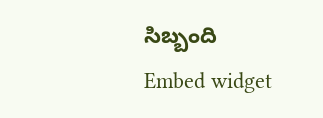సిబ్బంది
Embed widget